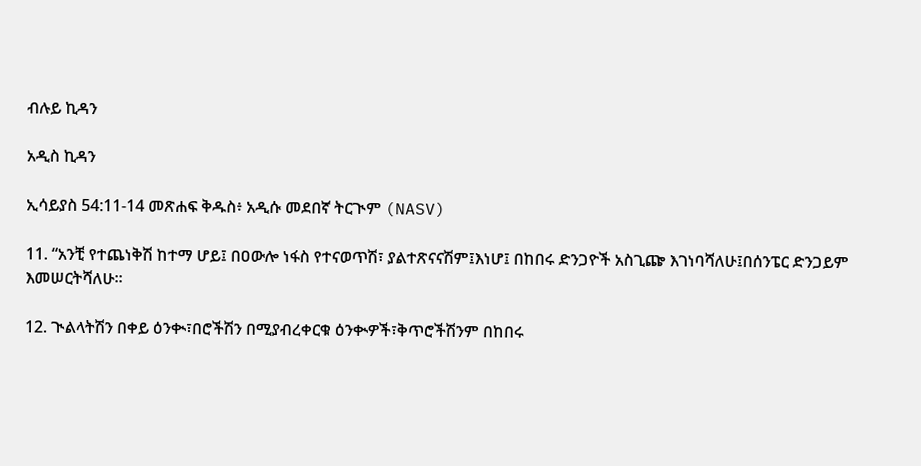ብሉይ ኪዳን

አዲስ ኪዳን

ኢሳይያስ 54:11-14 መጽሐፍ ቅዱስ፥ አዲሱ መደበኛ ትርጒም (NASV)

11. “አንቺ የተጨነቅሽ ከተማ ሆይ፤ በዐውሎ ነፋስ የተናወጥሽ፣ ያልተጽናናሽም፤እነሆ፤ በከበሩ ድንጋዮች አስጊጬ እገነባሻለሁ፤በሰንፔር ድንጋይም እመሠርትሻለሁ።

12. ጒልላትሽን በቀይ ዕንቊ፣በሮችሽን በሚያብረቀርቁ ዕንቊዎች፣ቅጥሮችሽንም በከበሩ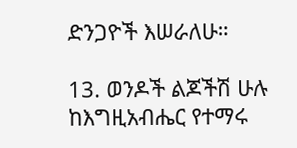ድንጋዮች እሠራለሁ።

13. ወንዶች ልጆችሽ ሁሉ ከእግዚአብሔር የተማሩ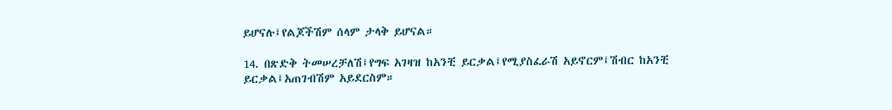ይሆናሉ፤የልጆችሽም ሰላም ታላቅ ይሆናል።

14. በጽድቅ ትመሠረቻለሽ፤የግፍ አገዛዝ ከአንቺ ይርቃል፤የሚያስፈራሽ አይኖርም፤ሽብር ከአንቺ ይርቃል፤አጠገብሽም አይደርስም።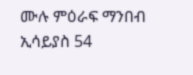ሙሉ ምዕራፍ ማንበብ ኢሳይያስ 54